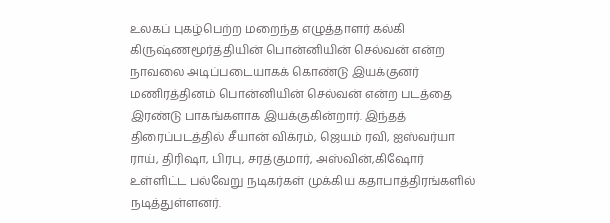உலகப் புகழ்பெற்ற மறைந்த எழுத்தாளர் கல்கி கிருஷ்ணமூர்த்தியின் பொன்னியின் செல்வன் என்ற நாவலை அடிப்படையாகக் கொண்டு இயக்குனர் மணிரத்தினம் பொன்னியின் செல்வன் என்ற படத்தை இரண்டு பாகங்களாக இயக்குகின்றார். இந்தத் திரைப்படத்தில் சீயான் விக்ரம், ஜெயம் ரவி, ஐஸ்வர்யா ராய், திரிஷா, பிரபு, சரத்குமார், அஸ்வின்,கிஷோர் உள்ளிட்ட பல்வேறு நடிகர்கள் முக்கிய கதாபாத்திரங்களில் நடித்துள்ளனர்.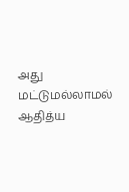அது மட்டுமல்லாமல் ஆதித்ய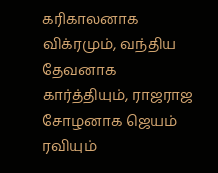கரிகாலனாக விக்ரமும், வந்திய தேவனாக கார்த்தியும், ராஜராஜ சோழனாக ஜெயம் ரவியும்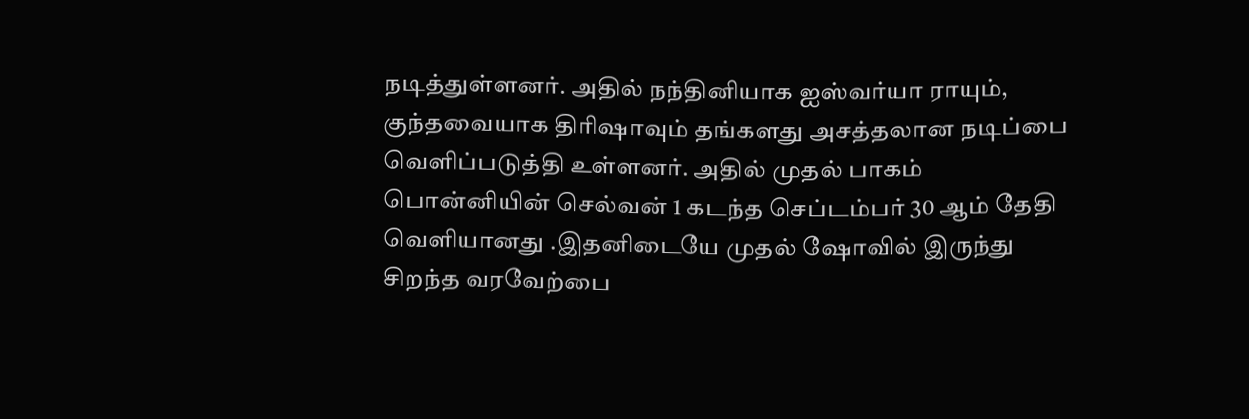நடித்துள்ளனர். அதில் நந்தினியாக ஐஸ்வர்யா ராயும், குந்தவையாக திரிஷாவும் தங்களது அசத்தலான நடிப்பை வெளிப்படுத்தி உள்ளனர். அதில் முதல் பாகம் பொன்னியின் செல்வன் 1 கடந்த செப்டம்பர் 30 ஆம் தேதி வெளியானது .இதனிடையே முதல் ஷோவில் இருந்து சிறந்த வரவேற்பை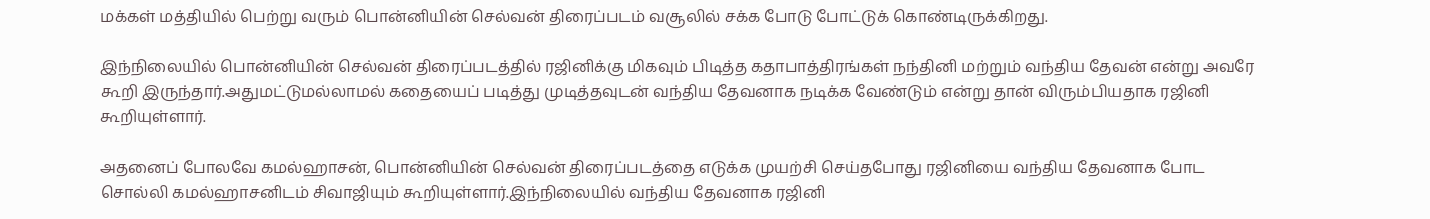மக்கள் மத்தியில் பெற்று வரும் பொன்னியின் செல்வன் திரைப்படம் வசூலில் சக்க போடு போட்டுக் கொண்டிருக்கிறது.

இந்நிலையில் பொன்னியின் செல்வன் திரைப்படத்தில் ரஜினிக்கு மிகவும் பிடித்த கதாபாத்திரங்கள் நந்தினி மற்றும் வந்திய தேவன் என்று அவரே கூறி இருந்தார்.அதுமட்டுமல்லாமல் கதையைப் படித்து முடித்தவுடன் வந்திய தேவனாக நடிக்க வேண்டும் என்று தான் விரும்பியதாக ரஜினி கூறியுள்ளார்.

அதனைப் போலவே கமல்ஹாசன், பொன்னியின் செல்வன் திரைப்படத்தை எடுக்க முயற்சி செய்தபோது ரஜினியை வந்திய தேவனாக போட சொல்லி கமல்ஹாசனிடம் சிவாஜியும் கூறியுள்ளார்.இந்நிலையில் வந்திய தேவனாக ரஜினி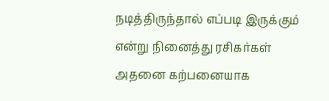நடித்திருந்தால் எப்படி இருக்கும் என்று நினைத்து ரசிகர்கள் அதனை கற்பனையாக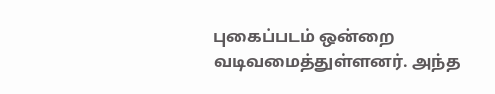புகைப்படம் ஒன்றை வடிவமைத்துள்ளனர். அந்த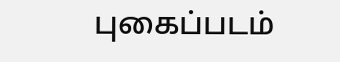புகைப்படம்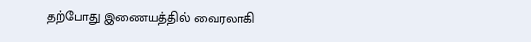தற்போது இணையத்தில் வைரலாகி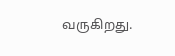வருகிறது.